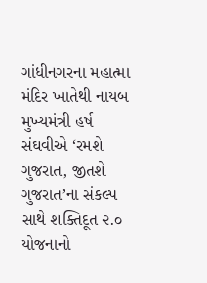ગાંધીનગરના મહાત્મા મંદિર ખાતેથી નાયબ મુખ્યમંત્રી હર્ષ સંઘવીએ ‘રમશે ગુજરાત, જીતશે ગુજરાત’ના સંકલ્પ સાથે શક્તિદૂત ૨.૦ યોજનાનો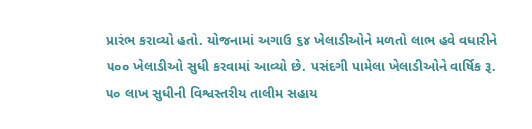પ્રારંભ કરાવ્યો હતો. યોજનામાં અગાઉ ૬૪ ખેલાડીઓને મળતો લાભ હવે વધારીને ૫૦૦ ખેલાડીઓ સુધી કરવામાં આવ્યો છે. પસંદગી પામેલા ખેલાડીઓને વાર્ષિક રૂ. ૫૦ લાખ સુધીની વિશ્વસ્તરીય તાલીમ સહાય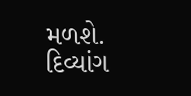મળશે. દિવ્યાંગ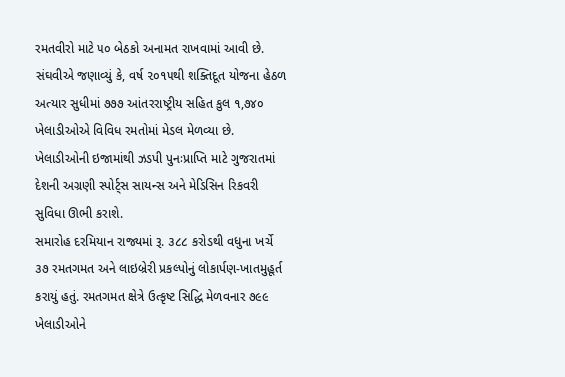રમતવીરો માટે ૫૦ બેઠકો અનામત રાખવામાં આવી છે.
સંઘવીએ જણાવ્યું કે, વર્ષ ૨૦૧૫થી શક્તિદૂત યોજના હેઠળ અત્યાર સુધીમાં ૭૭૭ આંતરરાષ્ટ્રીય સહિત કુલ ૧,૭૪૦ ખેલાડીઓએ વિવિધ રમતોમાં મેડલ મેળવ્યા છે. ખેલાડીઓની ઇજામાંથી ઝડપી પુનઃપ્રાપ્તિ માટે ગુજરાતમાં દેશની અગ્રણી સ્પોર્ટ્સ સાયન્સ અને મેડિસિન રિકવરી સુવિધા ઊભી કરાશે.
સમારોહ દરમિયાન રાજ્યમાં રૂ. ૩૮૮ કરોડથી વધુના ખર્ચે ૩૭ રમતગમત અને લાઇબ્રેરી પ્રકલ્પોનું લોકાર્પણ-ખાતમુહૂર્ત કરાયું હતું. રમતગમત ક્ષેત્રે ઉત્કૃષ્ટ સિદ્ધિ મેળવનાર ૭૯૯ ખેલાડીઓને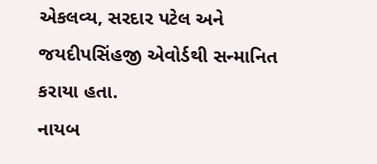એકલવ્ય, સરદાર પટેલ અને જયદીપસિંહજી એવોર્ડથી સન્માનિત કરાયા હતા.
નાયબ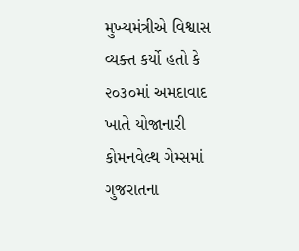મુખ્યમંત્રીએ વિશ્વાસ વ્યક્ત કર્યો હતો કે ૨૦૩૦માં અમદાવાદ ખાતે યોજાનારી કોમનવેલ્થ ગેમ્સમાં ગુજરાતના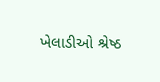ખેલાડીઓ શ્રેષ્ઠ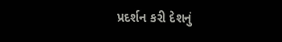પ્રદર્શન કરી દેશનું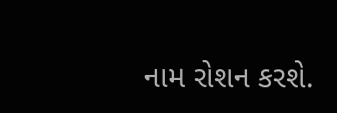નામ રોશન કરશે.